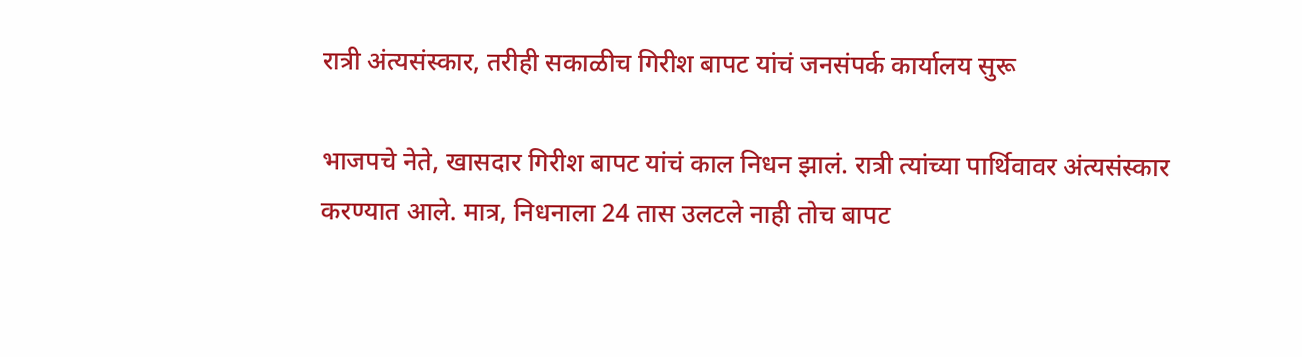रात्री अंत्यसंस्कार, तरीही सकाळीच गिरीश बापट यांचं जनसंपर्क कार्यालय सुरू

भाजपचे नेते, खासदार गिरीश बापट यांचं काल निधन झालं. रात्री त्यांच्या पार्थिवावर अंत्यसंस्कार करण्यात आले. मात्र, निधनाला 24 तास उलटले नाही तोच बापट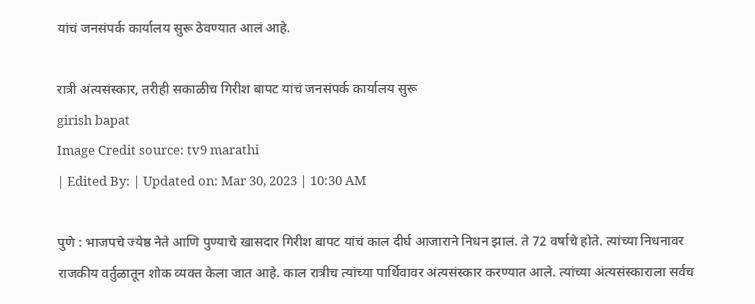यांचं जनसंपर्क कार्यालय सुरू ठेवण्यात आलं आहे.

रात्री अंत्यसंस्कार, तरीही सकाळीच गिरीश बापट यांचं जनसंपर्क कार्यालय सुरू
girish bapat
Image Credit source: tv9 marathi
| Edited By: | Updated on: Mar 30, 2023 | 10:30 AM

पुणे : भाजपचे ज्येष्ठ नेते आणि पुण्याचे खासदार गिरीश बापट यांचं काल दीर्घ आजाराने निधन झालं. ते 72 वर्षाचे होते. त्यांच्या निधनावर राजकीय वर्तुळातून शोक व्यक्त केला जात आहे. काल रात्रीच त्यांच्या पार्थिवावर अंत्यसंस्कार करण्यात आले. त्यांच्या अंत्यसंस्काराला सर्वच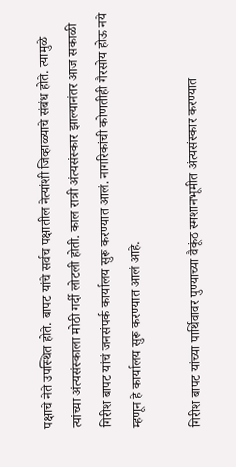पक्षाचे नेते उपस्थित होते. बापट यांचे सर्वच पक्षातील नेत्यांशी जिव्हाळ्याचे संबंध होते. त्यामुळे त्यांच्या अंत्यसंस्काला मोठी गर्दी लोटली होती. काल रात्री अंत्यसंस्कार झाल्यानंतर आज सकाळी गिरीश बापट यांचं जनसंपर्क कार्यालय सुरू करण्यात आलं. नागरिकांची कोणतीही गैरसोय होऊ नये म्हणून हे कार्यालय सुरू करण्यात आलं आहे.

गिरीश बापट यांच्या पार्थिवावर पुण्याच्या वैकूंठ स्मशानभूमीत अंत्यसंस्कार करण्यात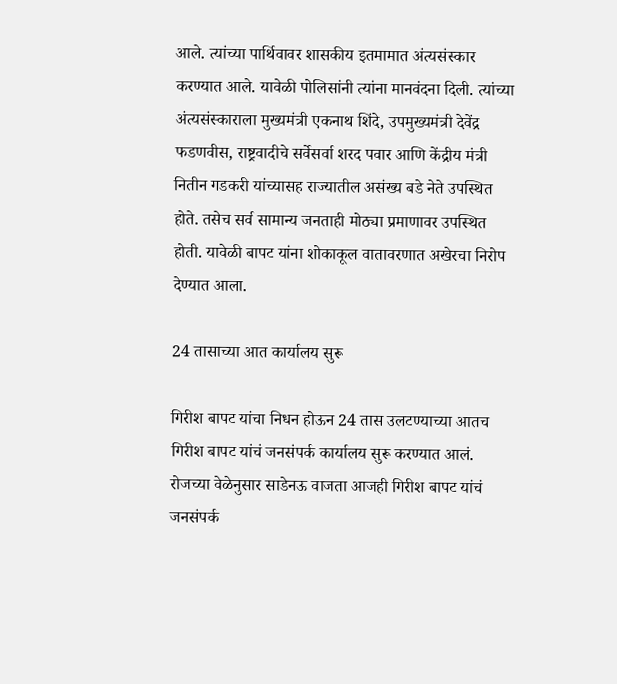आले. त्यांच्या पार्थिवावर शासकीय इतमामात अंत्यसंस्कार करण्यात आले. यावेळी पोलिसांनी त्यांना मानवंदना दिली. त्यांच्या अंत्यसंस्काराला मुख्यमंत्री एकनाथ शिंदे, उपमुख्यमंत्री देवेंद्र फडणवीस, राष्ट्रवादीचे सर्वेसर्वा शरद पवार आणि केंद्रीय मंत्री नितीन गडकरी यांच्यासह राज्यातील असंख्य बडे नेते उपस्थित होते. तसेच सर्व सामान्य जनताही मोठ्या प्रमाणावर उपस्थित होती. यावेळी बापट यांना शोकाकूल वातावरणात अखेरचा निरोप देण्यात आला.

24 तासाच्या आत कार्यालय सुरू

गिरीश बापट यांचा निधन होऊन 24 तास उलटण्याच्या आतच गिरीश बापट यांचं जनसंपर्क कार्यालय सुरू करण्यात आलं. रोजच्या वेळेनुसार साडेनऊ वाजता आजही गिरीश बापट यांचं जनसंपर्क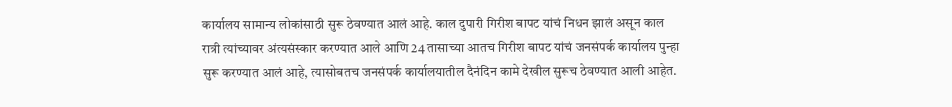कार्यालय सामान्य लोकांसाठी सुरू ठेवण्यात आलं आहे. काल दुपारी गिरीश बापट यांचं निधन झालं असून काल रात्री त्यांच्यावर अंत्यसंस्कार करण्यात आले आणि 24 तासाच्या आतच गिरीश बापट यांचं जनसंपर्क कार्यालय पुन्हा सुरू करण्यात आलं आहे, त्यासोबतच जनसंपर्क कार्यालयातील दैनंदिन कामे देखील सुरूच ठेवण्यात आली आहेत.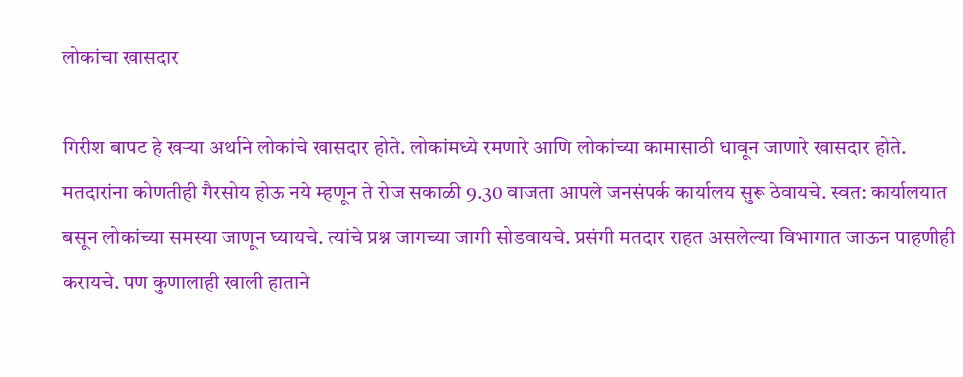लोकांचा खासदार

गिरीश बापट हे खऱ्या अर्थाने लोकांचे खासदार होते. लोकांमध्ये रमणारे आणि लोकांच्या कामासाठी धावून जाणारे खासदार होते. मतदारांना कोणतीही गैरसोय होऊ नये म्हणून ते रोज सकाळी 9.30 वाजता आपले जनसंपर्क कार्यालय सुरू ठेवायचे. स्वत: कार्यालयात बसून लोकांच्या समस्या जाणून घ्यायचे. त्यांचे प्रश्न जागच्या जागी सोडवायचे. प्रसंगी मतदार राहत असलेल्या विभागात जाऊन पाहणीही करायचे. पण कुणालाही खाली हाताने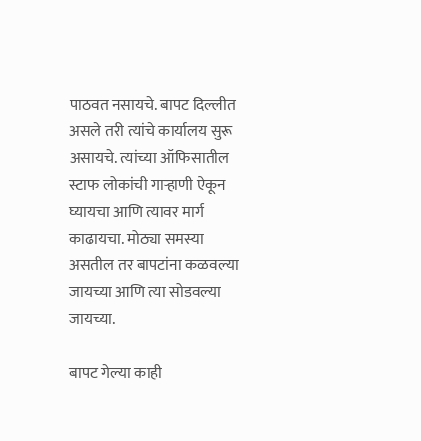पाठवत नसायचे. बापट दिल्लीत असले तरी त्यांचे कार्यालय सुरू असायचे. त्यांच्या ऑफिसातील स्टाफ लोकांची गाऱ्हाणी ऐकून घ्यायचा आणि त्यावर मार्ग काढायचा. मोठ्या समस्या असतील तर बापटांना कळवल्या जायच्या आणि त्या सोडवल्या जायच्या.

बापट गेल्या काही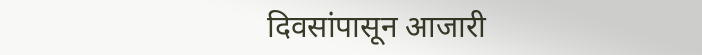दिवसांपासून आजारी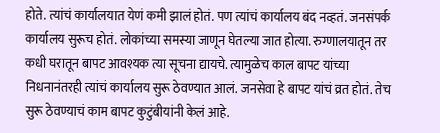होते. त्यांचं कार्यालयात येणं कमी झालं होतं. पण त्यांचं कार्यालय बंद नव्हतं. जनसंपर्क कार्यालय सुरूच होतं. लोकांच्या समस्या जाणून घेतल्या जात होत्या. रुग्णालयातून तर कधी घरातून बापट आवश्यक त्या सूचना द्यायचे. त्यामुळेच काल बापट यांच्या निधनानंतरही त्यांचं कार्यालय सुरू ठेवण्यात आलं. जनसेवा हे बापट यांचं व्रत होतं. तेच सुरू ठेवण्याचं काम बापट कुटुंबीयांनी केलं आहे.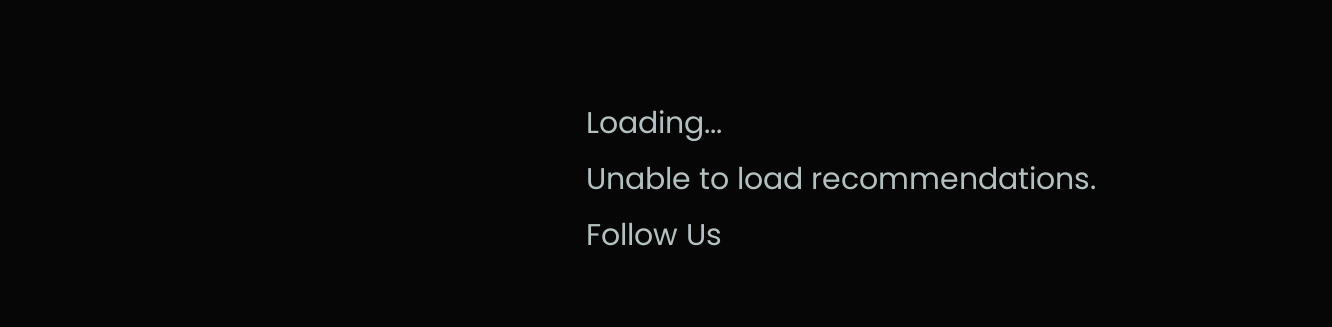Loading...
Unable to load recommendations.
Follow Us